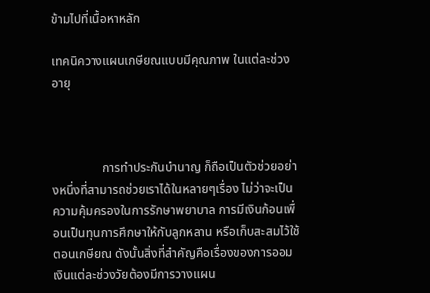ข้ามไปที่เนื้อหาหลัก

เทคนิควางแผนเกษียณแบบมีคุณภาพ ในแต่ละช่วงอายุ



                การทำประกันบำนาญ ก็ถือเป็นตัวช่วยอย่างหนึ่งที่สามารถช่วยเราได้ในหลายๆเรื่อง ไม่ว่าจะเป็นความคุ้มครองในการรักษาพยาบาล การมีเงินก้อนเพื่อนเป็นทุนการศึกษาให้กับลูกหลาน หรือเก็บสะสมไว้ใช้ตอนเกษียณ ดังนั้นสิ่งที่สำคัญคือเรื่องของการออมเงินแต่ละช่วงวัยต้องมีการวางแผน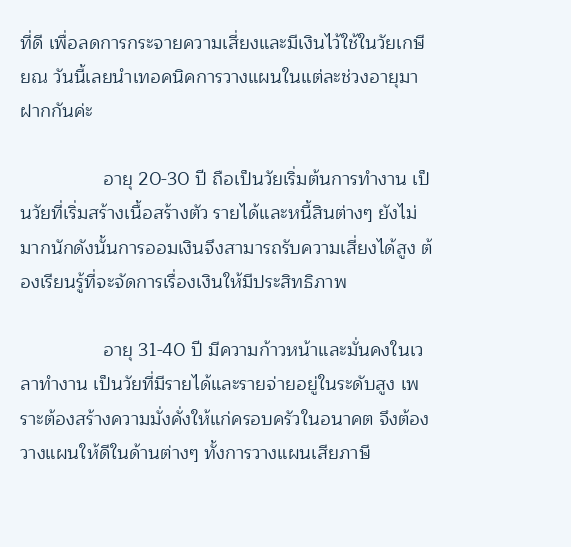ที่ดี เพื่อลดการกระจายความเสี่ยงและมีเงินไว้ใช้ในวัยเกษียณ วันนี้เลยนำเทอคนิคการวางแผนในแต่ละช่วงอายุมาฝากกันค่ะ

                อายุ 20-30 ปี ถือเป็นวัยเริ่มต้นการทำงาน เป็นวัยที่เริ่มสร้างเนื้อสร้างตัว รายได้และหนี้สินต่างๆ ยังไม่มากนักดังนั้นการออมเงินจึงสามารถรับความเสี่ยงได้สูง ต้องเรียนรู้ที่จะจัดการเรื่องเงินให้มีประสิทธิภาพ

                อายุ 31-40 ปี มีความก้าวหน้าและมั่นคงในเวลาทำงาน เป็นวัยที่มีรายได้และรายจ่ายอยู่ในระดับสูง เพราะต้องสร้างความมั่งคั่งให้แก่ครอบครัวในอนาคต จึงต้องวางแผนให้ดีในด้านต่างๆ ทั้งการวางแผนเสียภาษี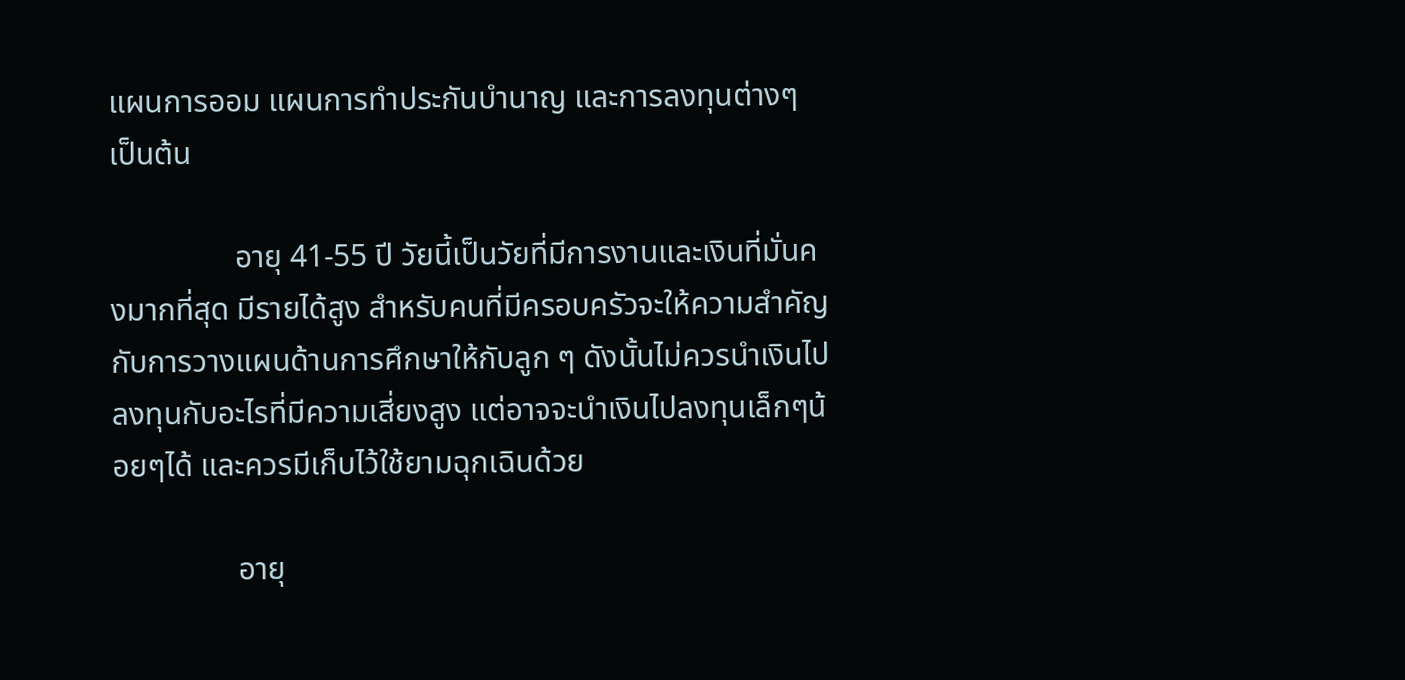แผนการออม แผนการทำประกันบำนาญ และการลงทุนต่างๆ เป็นต้น

                อายุ 41-55 ปี วัยนี้เป็นวัยที่มีการงานและเงินที่มั่นคงมากที่สุด มีรายได้สูง สำหรับคนที่มีครอบครัวจะให้ความสำคัญกับการวางแผนด้านการศึกษาให้กับลูก ๆ ดังนั้นไม่ควรนำเงินไปลงทุนกับอะไรที่มีความเสี่ยงสูง แต่อาจจะนำเงินไปลงทุนเล็กๆน้อยๆได้ และควรมีเก็บไว้ใช้ยามฉุกเฉินด้วย

                อายุ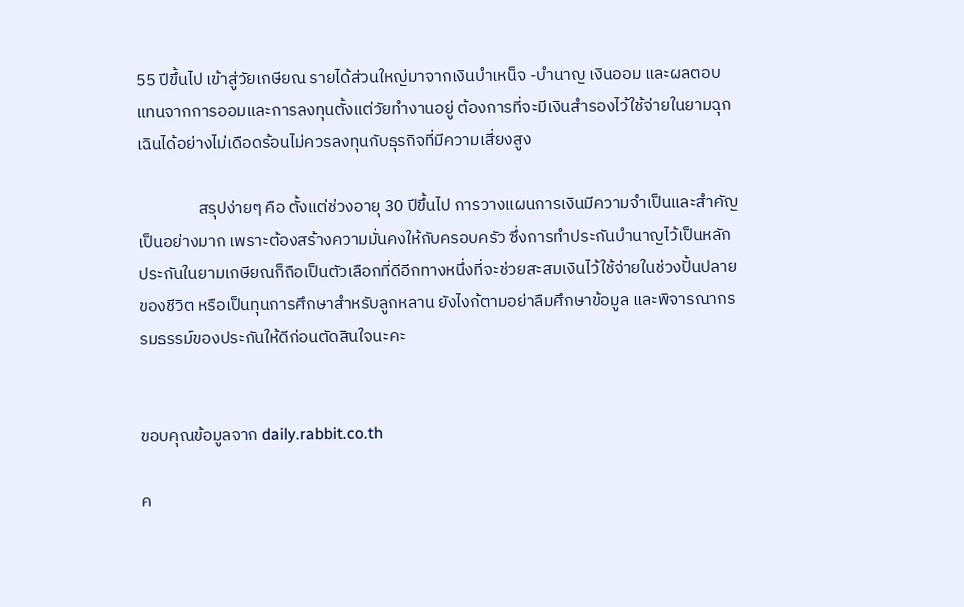55 ปีขึ้นไป เข้าสู่วัยเกษียณ รายได้ส่วนใหญ่มาจากเงินบำเหน็จ -บำนาญ เงินออม และผลตอบแทนจากการออมและการลงทุนตั้งแต่วัยทำงานอยู่ ต้องการที่จะมีเงินสำรองไว้ใช้จ่ายในยามฉุกเฉินได้อย่างไม่เดือดร้อนไม่ควรลงทุนกับธุรกิจที่มีความเสี่ยงสูง

                สรุปง่ายๆ คือ ตั้งแต่ช่วงอายุ 30 ปีขึ้นไป การวางแผนการเงินมีความจำเป็นและสำคัญเป็นอย่างมาก เพราะต้องสร้างความมั่นคงให้กับครอบครัว ซึ่งการทำประกันบำนาญไว้เป็นหลักประกันในยามเกษียณก็ถือเป็นตัวเลือกที่ดีอีกทางหนึ่งที่จะช่วยสะสมเงินไว้ใช้จ่ายในช่วงปั้นปลายของชีวิต หรือเป็นทุนการศึกษาสำหรับลูกหลาน ยังไงก้ตามอย่าลืมศึกษาข้อมูล และพิจารณากรรมธรรม์ของประกันให้ดีก่อนตัดสินใจนะคะ


ขอบคุณข้อมูลจาก daily.rabbit.co.th

ค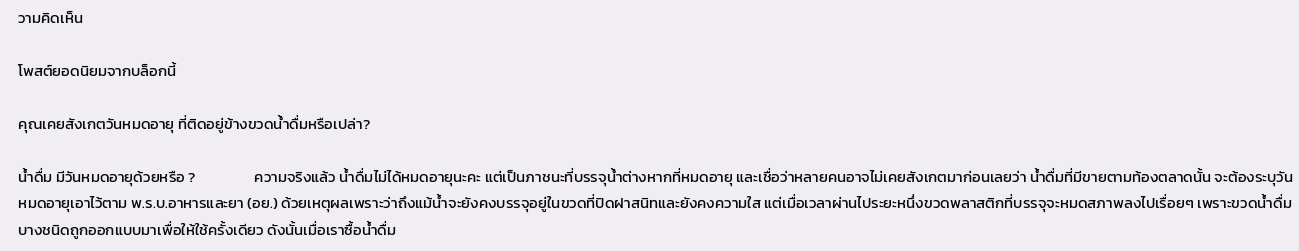วามคิดเห็น

โพสต์ยอดนิยมจากบล็อกนี้

คุณเคยสังเกตวันหมดอายุ ที่ติดอยู่ข้างขวดน้ำดื่มหรือเปล่า?

น้ำดื่ม มีวันหมดอายุด้วยหรือ ?                 ความจริงแล้ว น้ำดื่มไม่ได้หมดอายุนะคะ แต่เป็นภาชนะที่บรรจุน้ำต่างหากที่หมดอายุ และเชื่อว่าหลายคนอาจไม่เคยสังเกตมาก่อนเลยว่า น้ำดื่มที่มีขายตามท้องตลาดนั้น จะต้องระบุวันหมดอายุเอาไว้ตาม พ.ร.บ.อาหารและยา (อย.) ด้วยเหตุผลเพราะว่าถึงแม้น้ำจะยังคงบรรจุอยู่ในขวดที่ปิดฝาสนิทและยังคงความใส แต่เมื่อเวลาผ่านไประยะหนึ่งขวดพลาสติกที่บรรจุจะหมดสภาพลงไปเรื่อยๆ เพราะขวดน้ำดื่มบางชนิดถูกออกแบบมาเพื่อให้ใช้ครั้งเดียว ดังนั้นเมื่อเราซื้อน้ำดื่ม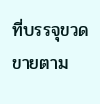ที่บรรจุขวดขายตาม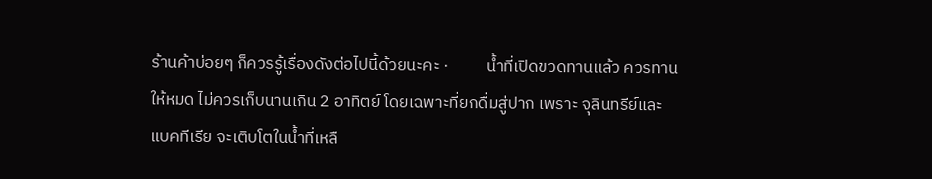ร้านค้าบ่อยๆ ก็ควรรู้เรื่องดังต่อไปนี้ด้วยนะคะ ·          น้ำที่เปิดขวดทานแล้ว ควรทานให้หมด ไม่ควรเก็บนานเกิน 2 อาทิตย์ โดยเฉพาะที่ยกดื่มสู่ปาก เพราะ จุลินทรีย์และแบคทีเรีย จะเติบโตในน้ำที่เหลื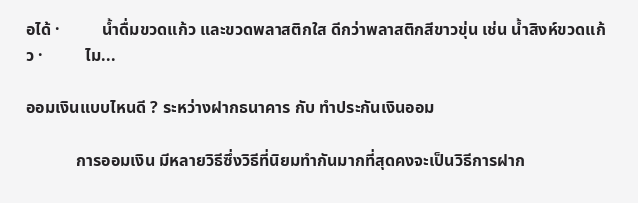อได้ ·          น้ำดื่มขวดแก้ว และขวดพลาสติกใส ดีกว่าพลาสติกสีขาวขุ่น เช่น น้ำสิงห์ขวดแก้ว ·          ไม...

ออมเงินแบบไหนดี ? ระหว่างฝากธนาคาร กับ ทำประกันเงินออม

            การออมเงิน มีหลายวิธีซึ่งวิธีที่นิยมทำกันมากที่สุดคงจะเป็นวิธีการฝาก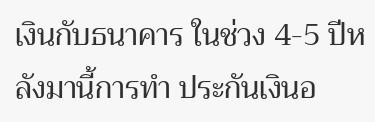เงินกับธนาคาร ในช่วง 4-5 ปีหลังมานี้การทำ ประกันเงินอ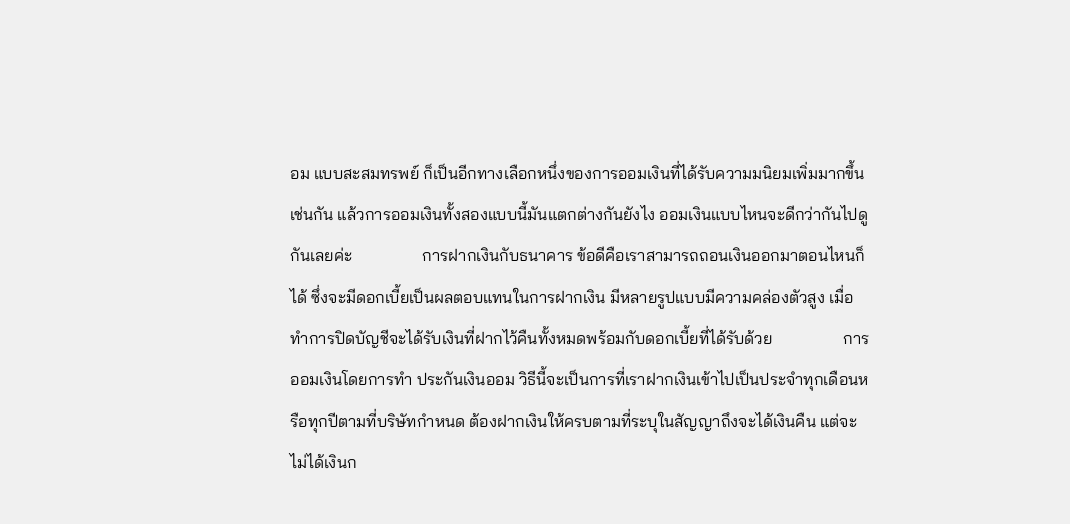อม แบบสะสมทรพย์ ก็เป็นอีกทางเลือกหนึ่งของการออมเงินที่ได้รับความมนิยมเพิ่มมากขึ้นเช่นกัน แล้วการออมเงินทั้งสองแบบนี้มันแตกต่างกันยังไง ออมเงินแบบไหนจะดีกว่ากันไปดูกันเลยค่ะ                 การฝากเงินกับธนาคาร ข้อดีคือเราสามารถถอนเงินออกมาตอนไหนก็ได้ ซึ่งจะมีดอกเบี้ยเป็นผลตอบแทนในการฝากเงิน มีหลายรูปแบบมีความคล่องตัวสูง เมื่อทำการปิดบัญชีจะได้รับเงินที่ฝากไว้คืนทั้งหมดพร้อมกับดอกเบี้ยที่ได้รับด้วย                 การออมเงินโดยการทำ ประกันเงินออม วิธีนี้จะเป็นการที่เราฝากเงินเข้าไปเป็นประจำทุกเดือนหรือทุกปีตามที่บริษัทกำหนด ต้องฝากเงินให้ครบตามที่ระบุในสัญญาถึงจะได้เงินคืน แต่จะไม่ได้เงินก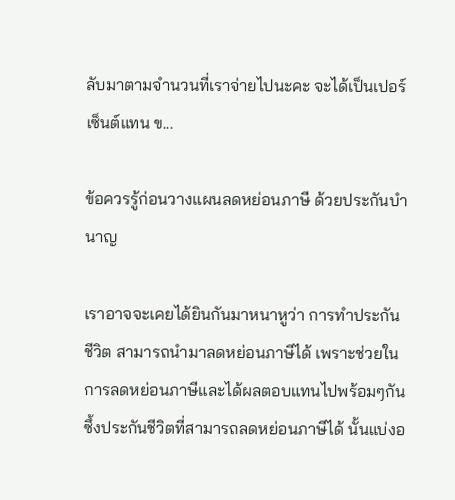ลับมาตามจำนวนที่เราจ่ายไปนะคะ จะได้เป็นเปอร์เซ็นต์แทน ข...

ข้อควรรู้ก่อนวางแผนลดหย่อนภาษี ด้วยประกันบำนาญ

เราอาจจะเคยได้ยินกันมาหนาหูว่า การทำประกันชีวิต สามารถนำมาลดหย่อนภาษีได้ เพราะช่วยในการลดหย่อนภาษีและได้ผลตอบแทนไปพร้อมๆกัน ซึ้งประกันชีวิตที่สามารถลดหย่อนภาษีได้ นั้นแบ่งอ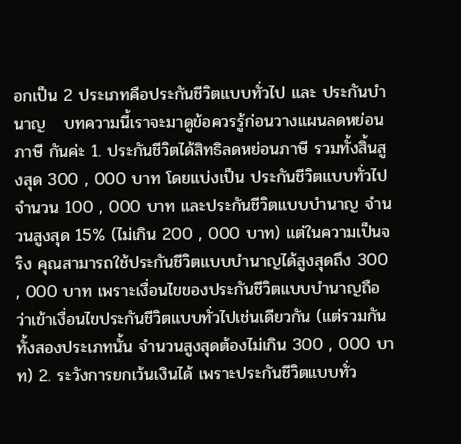อกเป็น 2 ประเภทคือประกันชีวิตแบบทั่วไป และ ประกันบำนาญ   บทความนี้เราจะมาดูข้อควรรู้ก่อนวางแผนลดหย่อนภาษี กันค่ะ 1. ประกันชีวิตได้สิทธิลดหย่อนภาษี รวมทั้งสิ้นสูงสุด 300 , 000 บาท โดยแบ่งเป็น ประกันชีวิตแบบทั่วไป จำนวน 100 , 000 บาท และประกันชีวิตแบบบำนาญ จำนวนสูงสุด 15% (ไม่เกิน 200 , 000 บาท) แต่ในความเป็นจริง คุณสามารถใช้ประกันชีวิตแบบบำนาญได้สูงสุดถึง 300 , 000 บาท เพราะเงื่อนไขของประกันชีวิตแบบบำนาญถือว่าเข้าเงื่อนไขประกันชีวิตแบบทั่วไปเช่นเดียวกัน (แต่รวมกันทั้งสองประเภทนั้น จำนวนสูงสุดต้องไม่เกิน 300 , 000 บาท) 2. ระวังการยกเว้นเงินได้ เพราะประกันชีวิตแบบทั่ว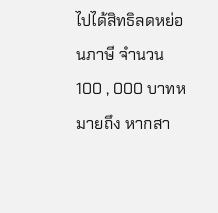ไปได้สิทธิลดหย่อนภาษี จำนวน 100 , 000 บาทหมายถึง หากสา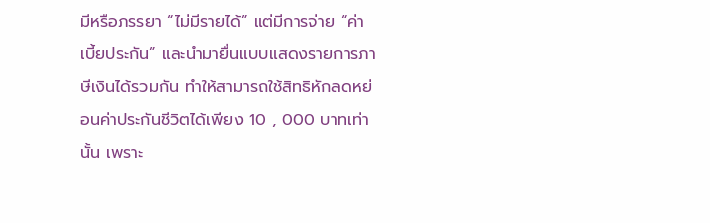มีหรือภรรยา “ไม่มีรายได้” แต่มีการจ่าย “ค่าเบี้ยประกัน” และนำมายื่นแบบแสดงรายการภาษีเงินได้รวมกัน ทำให้สามารถใช้สิทธิหักลดหย่อนค่าประกันชีวิตได้เพียง 10 , 000 บาทเท่านั้น เพราะ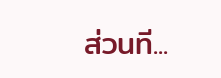ส่วนที...